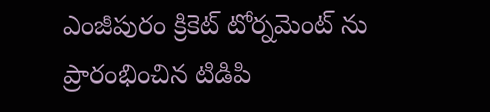ఎంజీపురం క్రికెట్ టోర్నమెంట్ ను ప్రారంభించిన టిడిపి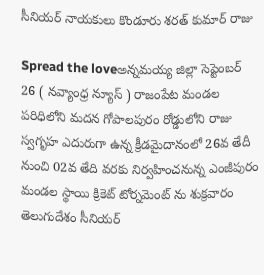సీనియర్ నాయకులు కొండూరు శరత్ కుమార్ రాజు

Spread the loveఅన్నమయ్య జిల్లా సెప్టెంబర్ 26 ( నవ్యాంధ్ర న్యూస్ ) రాజంపేట మండల పరిధిలోని మదన గోపాలపురం రోడ్డులోని రాజు స్వగృహ ఎదురుగా ఉన్న క్రీడమైదానంలో 26వ తేదీ నుంచి 02వ తేది వరకు నిర్వహించనున్న ఎంజీపురం మండల స్థాయి క్రికెట్ టోర్నమెంట్ ను శుక్రవారం తెలుగుదేశం సీనియర్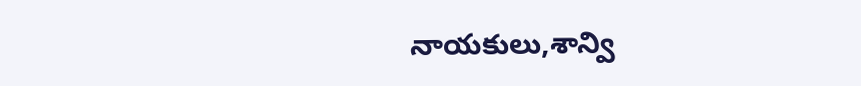నాయకులు,శాన్వి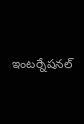ఇంటర్నేషనల్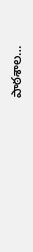పాఠశాల…